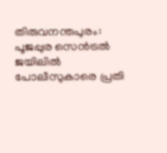തിരുവനന്തപുരം: പൂജപ്പുര സെൻട്രൽ ജയിലിൽ പോലീസുകാരെ പ്രതി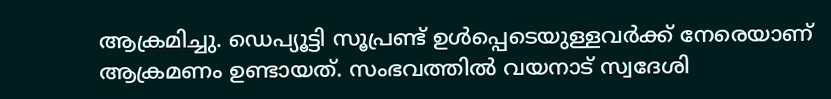ആക്രമിച്ചു. ഡെപ്യൂട്ടി സൂപ്രണ്ട് ഉൾപ്പെടെയുള്ളവർക്ക് നേരെയാണ് ആക്രമണം ഉണ്ടായത്. സംഭവത്തിൽ വയനാട് സ്വദേശി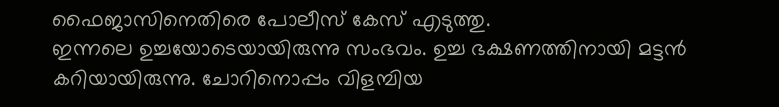ഫൈജാസിനെതിരെ പോലീസ് കേസ് എടുത്തു.
ഇന്നലെ ഉച്ചയോടെയായിരുന്നു സംഭവം. ഉച്ച ഭക്ഷണത്തിനായി മട്ടൻ കറിയായിരുന്നു. ചോറിനൊപ്പം വിളമ്പിയ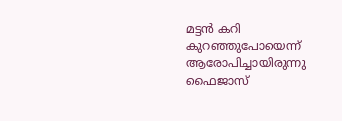മട്ടൻ കറി കുറഞ്ഞുപോയെന്ന് ആരോപിച്ചായിരുന്നു ഫൈജാസ്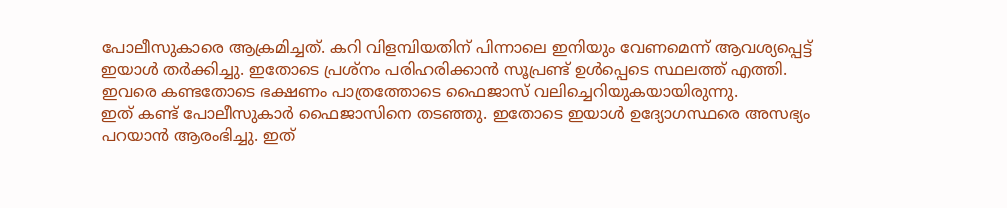പോലീസുകാരെ ആക്രമിച്ചത്. കറി വിളമ്പിയതിന് പിന്നാലെ ഇനിയും വേണമെന്ന് ആവശ്യപ്പെട്ട് ഇയാൾ തർക്കിച്ചു. ഇതോടെ പ്രശ്നം പരിഹരിക്കാൻ സൂപ്രണ്ട് ഉൾപ്പെടെ സ്ഥലത്ത് എത്തി. ഇവരെ കണ്ടതോടെ ഭക്ഷണം പാത്രത്തോടെ ഫൈജാസ് വലിച്ചെറിയുകയായിരുന്നു.
ഇത് കണ്ട് പോലീസുകാർ ഫൈജാസിനെ തടഞ്ഞു. ഇതോടെ ഇയാൾ ഉദ്യോഗസ്ഥരെ അസഭ്യം പറയാൻ ആരംഭിച്ചു. ഇത്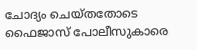ചോദ്യം ചെയ്തതോടെ ഫൈജാസ് പോലീസുകാരെ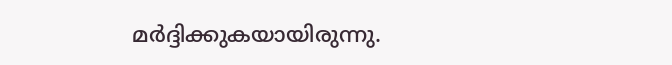മർദ്ദിക്കുകയായിരുന്നു.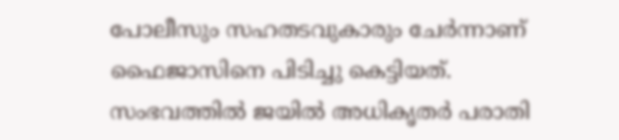പോലീസും സഹതടവുകാരും ചേർന്നാണ് ഫൈജാസിനെ പിടിച്ചു കെട്ടിയത്.
സംഭവത്തിൽ ജയിൽ അധികൃതർ പരാതി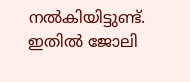നൽകിയിട്ടുണ്ട്. ഇതിൽ ജോലി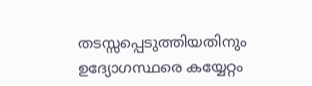തടസ്സപ്പെടുത്തിയതിനും ഉദ്യോഗസ്ഥരെ കയ്യേറ്റം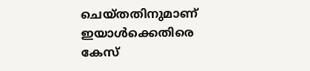ചെയ്തതിനുമാണ് ഇയാൾക്കെതിരെ കേസ്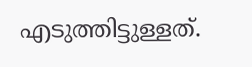എടുത്തിട്ടുള്ളത്.